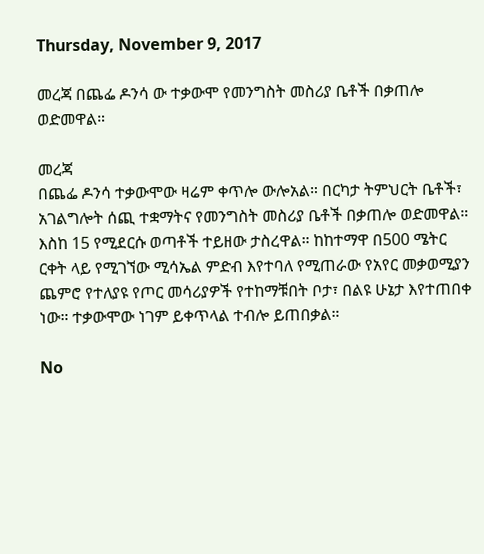Thursday, November 9, 2017

መረጃ በጨፌ ዶንሳ ው ተቃውሞ የመንግስት መስሪያ ቤቶች በቃጠሎ ወድመዋል።

መረጃ
በጨፌ ዶንሳ ተቃውሞው ዛሬም ቀጥሎ ውሎአል። በርካታ ትምህርት ቤቶች፣ አገልግሎት ሰጪ ተቋማትና የመንግስት መስሪያ ቤቶች በቃጠሎ ወድመዋል። እስከ 15 የሚደርሱ ወጣቶች ተይዘው ታስረዋል። ከከተማዋ በ500 ሜትር ርቀት ላይ የሚገኘው ሚሳኤል ምድብ እየተባለ የሚጠራው የአየር መቃወሚያን ጨምሮ የተለያዩ የጦር መሳሪያዎች የተከማቹበት ቦታ፣ በልዩ ሁኔታ እየተጠበቀ ነው። ተቃውሞው ነገም ይቀጥላል ተብሎ ይጠበቃል።

No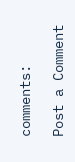comments:

Post a Comment